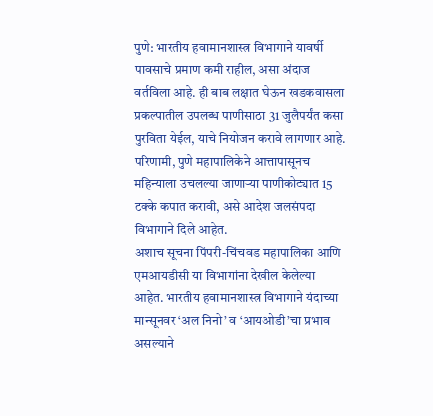पुणे: भारतीय हवामानशास्त्र विभागाने यावर्षी पावसाचे प्रमाण कमी राहील, असा अंदाज वर्तविला आहे. ही बाब लक्षात घेऊन खडकवासला प्रकल्पातील उपलब्ध पाणीसाठा 31 जुलैपर्यंत कसा पुरविता येईल, याचे नियोजन करावे लागणार आहे. परिणामी, पुणे महापालिकेने आत्तापासूनच महिन्याला उचलल्या जाणाऱ्या पाणीकोट्यात 15 टक्के कपात करावी, असे आदेश जलसंपदा विभागाने दिले आहेत.
अशाच सूचना पिंपरी-चिंचवड महापालिका आणि एमआयडीसी या विभागांना देखील केलेल्या आहेत. भारतीय हवामानशास्त्र विभागाने यंदाच्या मान्सूनवर ‘अल निनो’ व ‘आयओडी’चा प्रभाव असल्याने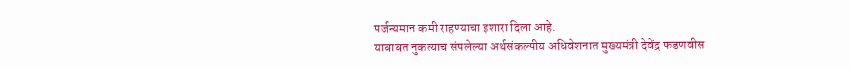पर्जन्यमान कमी राहण्याचा इशारा दिला आहे.
याबाबत नुकत्याच संपलेल्या अर्थसंकल्पीय अधिवेशनात मुख्यमंत्री देवेंद्र फडणवीस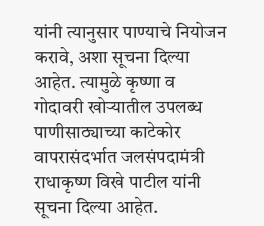यांनी त्यानुसार पाण्याचे नियोजन करावे, अशा सूचना दिल्या आहेत. त्यामुळे कृष्णा व गोदावरी खोऱ्यातील उपलब्ध पाणीसाठ्याच्या काटेकोर वापरासंदर्भात जलसंपदामंत्री राधाकृष्ण विखे पाटील यांनी सूचना दिल्या आहेत.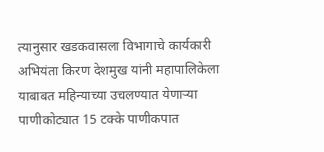त्यानुसार खडकवासला विभागाचे कार्यकारी अभियंता किरण देशमुख यांनी महापालिकेला याबाबत महिन्याच्या उचलण्यात येणाऱ्या पाणीकोट्यात 15 टक्के पाणीकपात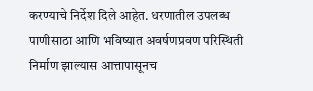करण्याचे निर्देश दिले आहेत. धरणातील उपलब्ध पाणीसाठा आणि भविष्यात अवर्षणप्रवण परिस्थिती निर्माण झाल्यास आत्तापासूनच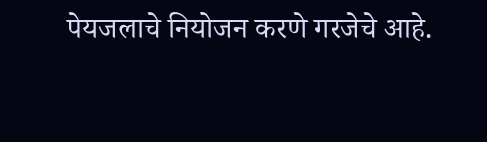पेयजलाचे नियोजन करणे गरजेचे आहे.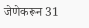जेणेकरून 31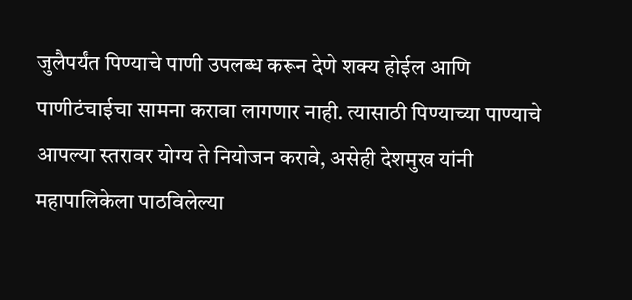जुलैपर्यंत पिण्याचे पाणी उपलब्ध करून देणे शक्य होईल आणि पाणीटंचाईचा सामना करावा लागणार नाही. त्यासाठी पिण्याच्या पाण्याचे आपल्या स्तरावर योग्य ते नियोजन करावे, असेही देशमुख यांनी महापालिकेला पाठविलेल्या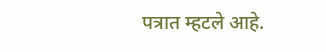पत्रात म्हटले आहे.